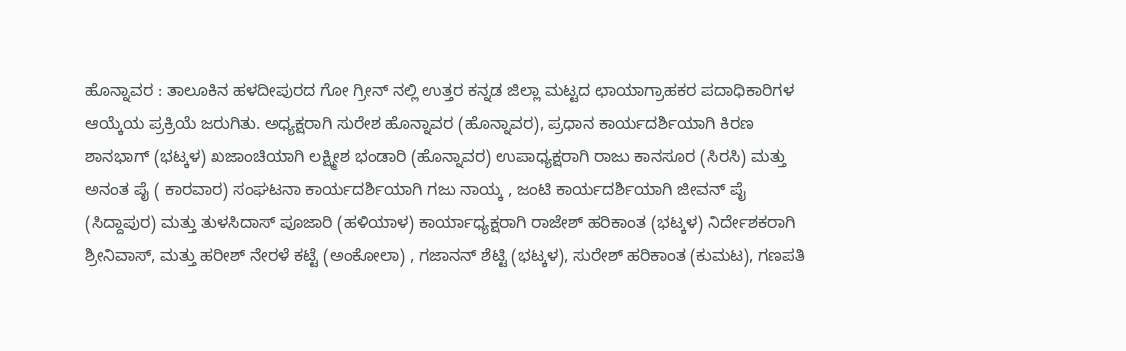ಹೊನ್ನಾವರ : ತಾಲೂಕಿನ ಹಳದೀಪುರದ ಗೋ ಗ್ರೀನ್ ನಲ್ಲಿ ಉತ್ತರ ಕನ್ನಡ ಜಿಲ್ಲಾ ಮಟ್ಟದ ಛಾಯಾಗ್ರಾಹಕರ ಪದಾಧಿಕಾರಿಗಳ ಆಯ್ಕೆಯ ಪ್ರಕ್ರಿಯೆ ಜರುಗಿತು. ಅಧ್ಯಕ್ಷರಾಗಿ ಸುರೇಶ ಹೊನ್ನಾವರ (ಹೊನ್ನಾವರ), ಪ್ರಧಾನ ಕಾರ್ಯದರ್ಶಿಯಾಗಿ ಕಿರಣ ಶಾನಭಾಗ್ (ಭಟ್ಕಳ) ಖಜಾಂಚಿಯಾಗಿ ಲಕ್ಷ್ಮೀಶ ಭಂಡಾರಿ (ಹೊನ್ನಾವರ) ಉಪಾಧ್ಯಕ್ಷರಾಗಿ ರಾಜು ಕಾನಸೂರ (ಸಿರಸಿ) ಮತ್ತು ಅನಂತ ಪೈ ( ಕಾರವಾರ) ಸಂಘಟನಾ ಕಾರ್ಯದರ್ಶಿಯಾಗಿ ಗಜು ನಾಯ್ಕ , ಜಂಟಿ ಕಾರ್ಯದರ್ಶಿಯಾಗಿ ಜೀವನ್ ಪೈ (ಸಿದ್ದಾಪುರ) ಮತ್ತು ತುಳಸಿದಾಸ್ ಪೂಜಾರಿ (ಹಳಿಯಾಳ) ಕಾರ್ಯಾಧ್ಯಕ್ಷರಾಗಿ ರಾಜೇಶ್ ಹರಿಕಾಂತ (ಭಟ್ಕಳ) ನಿರ್ದೇಶಕರಾಗಿ ಶ್ರೀನಿವಾಸ್, ಮತ್ತು ಹರೀಶ್ ನೇರಳೆ ಕಟ್ಟೆ (ಅಂಕೋಲಾ) , ಗಜಾನನ್ ಶೆಟ್ಟಿ (ಭಟ್ಕಳ), ಸುರೇಶ್ ಹರಿಕಾಂತ (ಕುಮಟ), ಗಣಪತಿ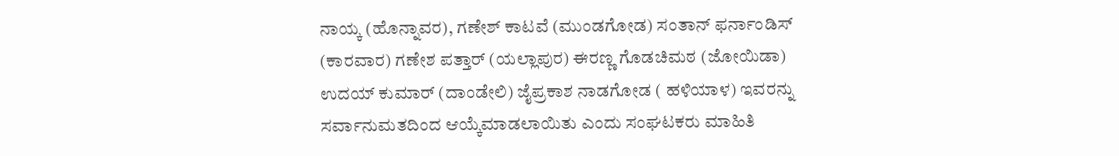ನಾಯ್ಕ (ಹೊನ್ನಾವರ), ಗಣೇಶ್ ಕಾಟವೆ (ಮುಂಡಗೋಡ) ಸಂತಾನ್ ಫರ್ನಾಂಡಿಸ್ (ಕಾರವಾರ) ಗಣೇಶ ಪತ್ತಾರ್ (ಯಲ್ಲಾಪುರ) ಈರಣ್ಣ ಗೊಡಚಿಮಠ (ಜೋಯಿಡಾ) ಉದಯ್ ಕುಮಾರ್ (ದಾಂಡೇಲಿ) ಜೈಪ್ರಕಾಶ ನಾಡಗೋಡ ( ಹಳಿಯಾಳ) ಇವರನ್ನು ಸರ್ವಾನುಮತದಿಂದ ಆಯ್ಕೆಮಾಡಲಾಯಿತು ಎಂದು ಸಂಘಟಕರು ಮಾಹಿತಿ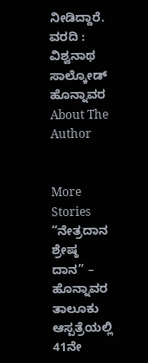ನೀಡಿದ್ದಾರೆ.
ವರದಿ : ವಿಶ್ವನಾಥ ಸಾಲ್ಕೋಡ್ ಹೊನ್ನಾವರ
About The Author


More Stories
“ನೇತ್ರದಾನ ಶ್ರೇಷ್ಠ ದಾನ” – ಹೊನ್ನಾವರ ತಾಲೂಕು ಆಸ್ಪತ್ರೆಯಲ್ಲಿ 41ನೇ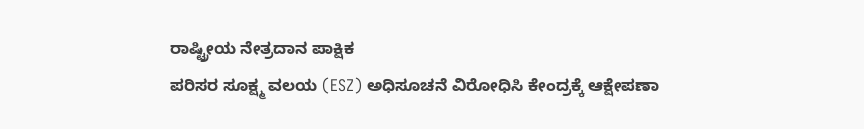ರಾಷ್ಟ್ರೀಯ ನೇತ್ರದಾನ ಪಾಕ್ಷಿಕ
ಪರಿಸರ ಸೂಕ್ಷ್ಮ ವಲಯ (ESZ) ಅಧಿಸೂಚನೆ ವಿರೋಧಿಸಿ ಕೇಂದ್ರಕ್ಕೆ ಆಕ್ಷೇಪಣಾ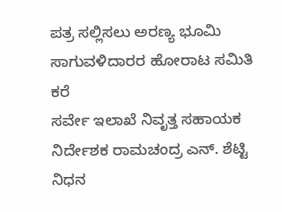ಪತ್ರ ಸಲ್ಲಿಸಲು ಅರಣ್ಯ ಭೂಮಿ ಸಾಗುವಳಿದಾರರ ಹೋರಾಟ ಸಮಿತಿ ಕರೆ
ಸರ್ವೇ ಇಲಾಖೆ ನಿವೃತ್ತ ಸಹಾಯಕ ನಿರ್ದೇಶಕ ರಾಮಚಂದ್ರ ಎನ್. ಶೆಟ್ಟಿ ನಿಧನ